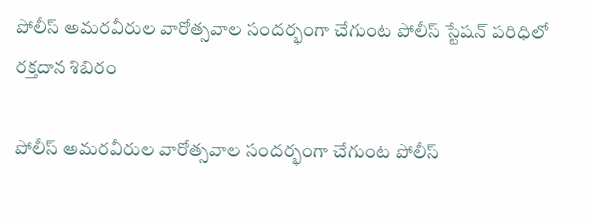పోలీస్ అమరవీరుల వారోత్సవాల సందర్భంగా చేగుంట పోలీస్ స్టేషన్ పరిధిలో రక్తదాన శిబిరం

పోలీస్ అమరవీరుల వారోత్సవాల సందర్భంగా చేగుంట పోలీస్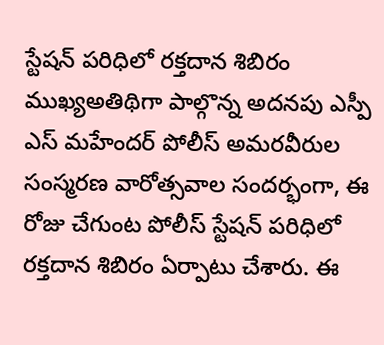స్టేషన్ పరిధిలో రక్తదాన శిబిరం          ముఖ్యఅతిథిగా పాల్గొన్న అదనపు ఎస్పీ ఎస్ మహేందర్ పోలీస్ అమరవీరుల సంస్మరణ వారోత్సవాల సందర్భంగా, ఈ రోజు చేగుంట పోలీస్ స్టేషన్ పరిధిలో రక్తదాన శిబిరం ఏర్పాటు చేశారు. ఈ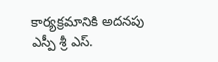కార్యక్రమానికి అదనపు ఎస్పీ శ్రీ ఎస్.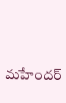మహేందర్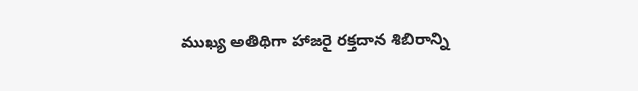ముఖ్య అతిథిగా హాజరై రక్తదాన శిబిరాన్ని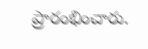ప్రారంభించారు.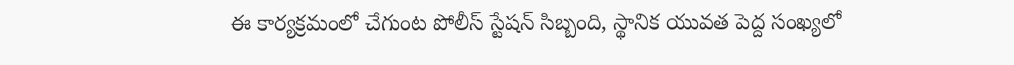ఈ కార్యక్రమంలో చేగుంట పోలీస్ స్టేషన్ సిబ్బంది, స్థానిక యువత పెద్ద సంఖ్యలో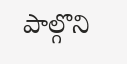పాల్గొని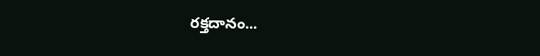రక్తదానం...